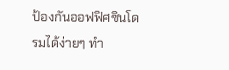ป้องกันออฟฟิศซินโดรมได้ง่ายๆ ทำ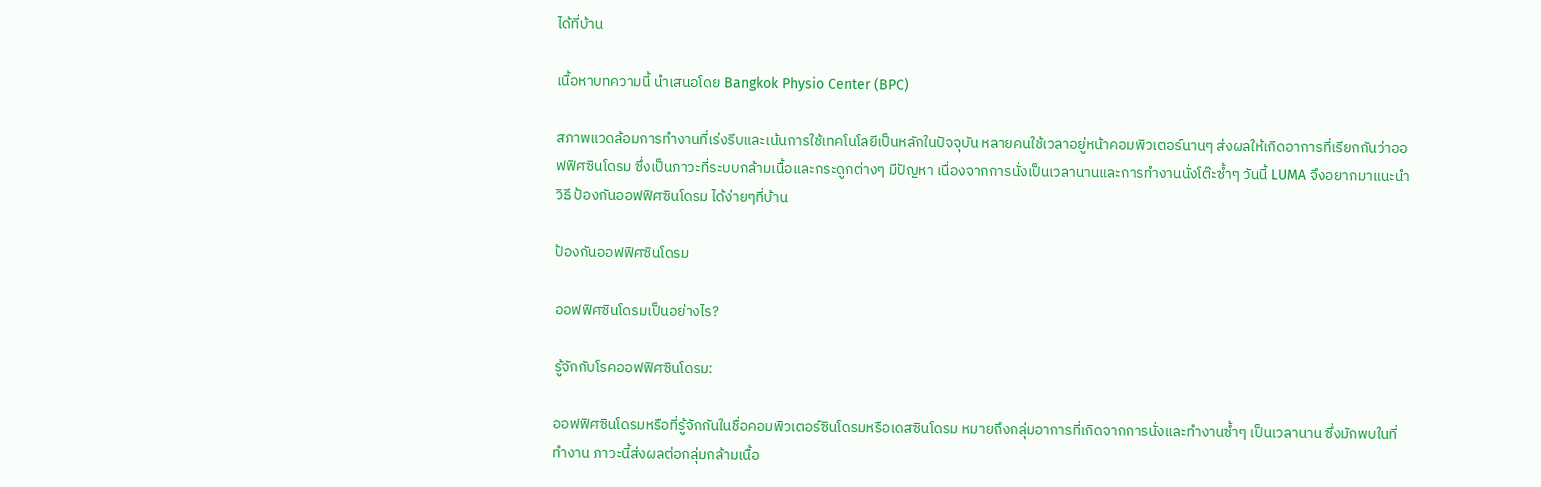ได้ที่บ้าน

เนื้อหาบทความนี้ นำเสนอโดย Bangkok Physio Center (BPC)

สภาพแวดล้อมการทำงานที่เร่งรีบและเน้นการใช้เทคโนโลยีเป็นหลักในปัจจุบัน หลายคนใช้เวลาอยู่หน้าคอมพิวเตอร์นานๆ ส่งผลให้เกิดอาการที่เรียกกันว่าออฟฟิศซินโดรม ซึ่งเป็นภาวะที่ระบบกล้ามเนื้อและกระดูกต่างๆ มีปัญหา เนื่องจากการนั่งเป็นเวลานานและการทำงานนั่งโต๊ะซ้ำๆ วันนี้ LUMA จึงอยากมาแนะนำวิธี ป้องกันออฟฟิศซินโดรม ได้ง่ายๆที่บ้าน

ป้องกันออฟฟิศซินโดรม

ออฟฟิศซินโดรมเป็นอย่างไร?

รู้จักกับโรคออฟฟิศซินโดรม:

ออฟฟิศซินโดรมหรือที่รู้จักกันในชื่อคอมพิวเตอร์ซินโดรมหรือเดสซินโดรม หมายถึงกลุ่มอาการที่เกิดจากการนั่งและทำงานซ้ำๆ เป็นเวลานาน ซึ่งมักพบในที่ทำงาน ภาวะนี้ส่งผลต่อกลุ่มกล้ามเนื้อ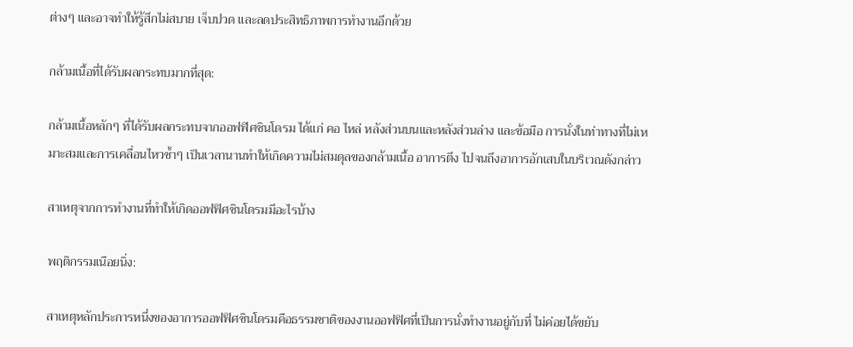ต่างๆ และอาจทำให้รู้สึกไม่สบาย เจ็บปวด และลดประสิทธิภาพการทำงานอีกด้วย

กล้ามเนื้อที่ได้รับผลกระทบมากที่สุด:

กล้ามเนื้อหลักๆ ที่ได้รับผลกระทบจากออฟฟิศซินโดรม ได้แก่ คอ ไหล่ หลังส่วนบนและหลังส่วนล่าง และข้อมือ การนั่งในท่าทางที่ไม่เหมาะสมและการเคลื่อนไหวซ้ำๆ เป็นเวลานานทำให้เกิดความไม่สมดุลของกล้ามเนื้อ อาการตึง ไปจนถึงอาการอักเสบในบริเวณดังกล่าว

สาเหตุจากการทำงานที่ทำให้เกิดออฟฟิศซินโดรมมีอะไรบ้าง

พฤติกรรมเนือยนิ่ง:

สาเหตุหลักประการหนึ่งของอาการออฟฟิศซินโดรมคือธรรมชาติของงานออฟฟิศที่เป็นการนั่งทำงานอยู่กับที่ ไม่ค่อยได้ขยับ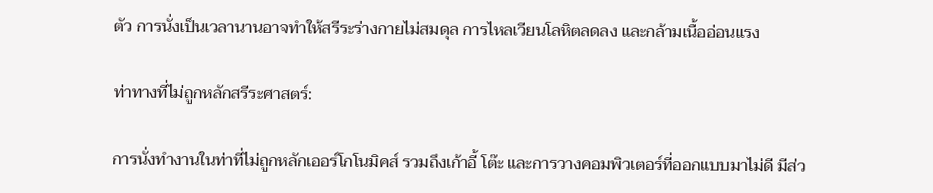ตัว การนั่งเป็นเวลานานอาจทำให้สรีระร่างกายไม่สมดุล การไหลเวียนโลหิตลดลง และกล้ามเนื้ออ่อนแรง

ท่าทางที่ไม่ถูกหลักสรีระศาสตร์:

การนั่งทำงานในท่าที่ไม่ถูกหลักเออร์โกโนมิคส์ รวมถึงเก้าอี้ โต๊ะ และการวางคอมพิวเตอร์ที่ออกแบบมาไม่ดี มีส่ว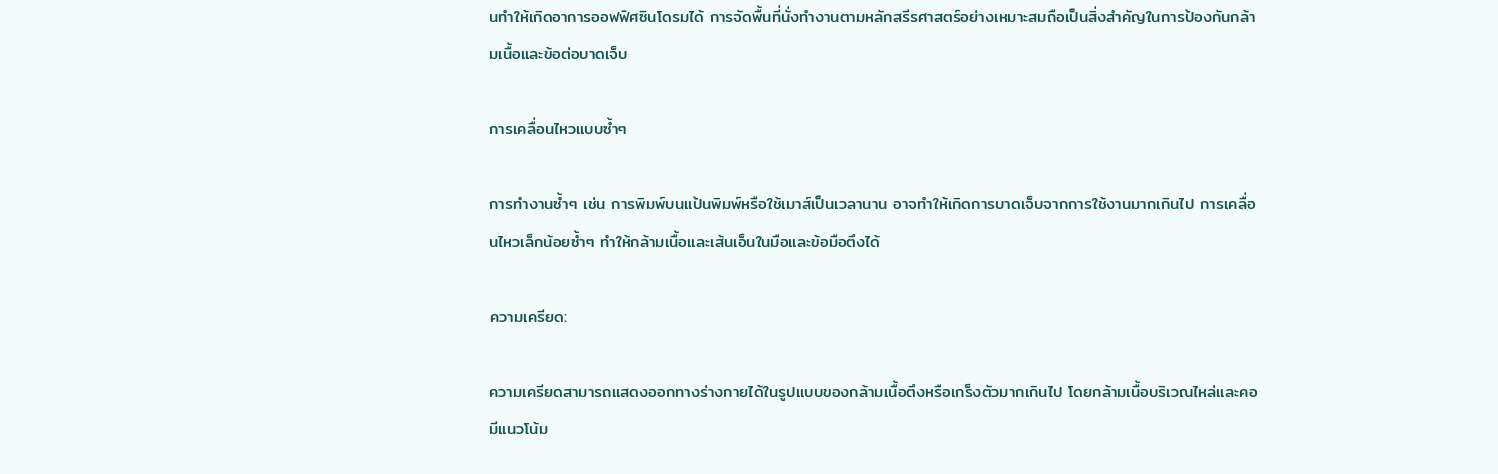นทำให้เกิดอาการออฟฟิศซินโดรมได้ การจัดพื้นที่นั่งทำงานตามหลักสรีรศาสตร์อย่างเหมาะสมถือเป็นสิ่งสำคัญในการป้องกันกล้ามเนื้อและข้อต่อบาดเจ็บ

การเคลื่อนไหวแบบซ้ำๆ

การทำงานซ้ำๆ เช่น การพิมพ์บนแป้นพิมพ์หรือใช้เมาส์เป็นเวลานาน อาจทำให้เกิดการบาดเจ็บจากการใช้งานมากเกินไป การเคลื่อนไหวเล็กน้อยซ้ำๆ ทำให้กล้ามเนื้อและเส้นเอ็นในมือและข้อมือตึงได้

ความเครียด:

ความเครียดสามารถแสดงออกทางร่างกายได้ในรูปแบบของกล้ามเนื้อตึงหรือเกร็งตัวมากเกินไป โดยกล้ามเนื้อบริเวณไหล่และคอมีแนวโน้ม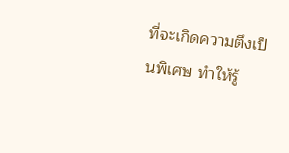ที่จะเกิดความตึงเป็นพิเศษ ทำให้รู้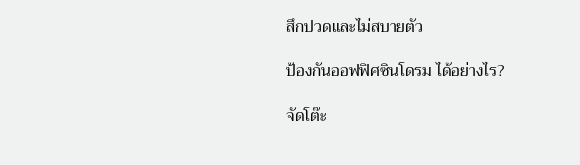สึกปวดและไม่สบายตัว

ป้องกันออฟฟิศซินโดรม ได้อย่างไร?

จัดโต๊ะ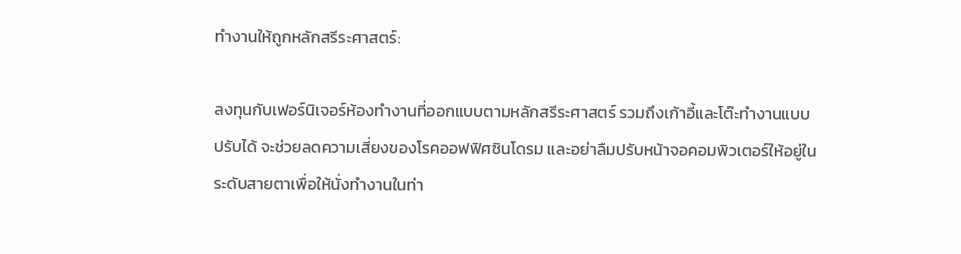ทำงานให้ถูกหลักสรีระศาสตร์:

ลงทุนกับเฟอร์นิเจอร์ห้องทำงานที่ออกแบบตามหลักสรีระศาสตร์ รวมถึงเก้าอี้และโต๊ะทำงานแบบปรับได้ จะช่วยลดความเสี่ยงของโรคออฟฟิศซินโดรม และอย่าลืมปรับหน้าจอคอมพิวเตอร์ให้อยู่ในระดับสายตาเพื่อให้นั่งทำงานในท่า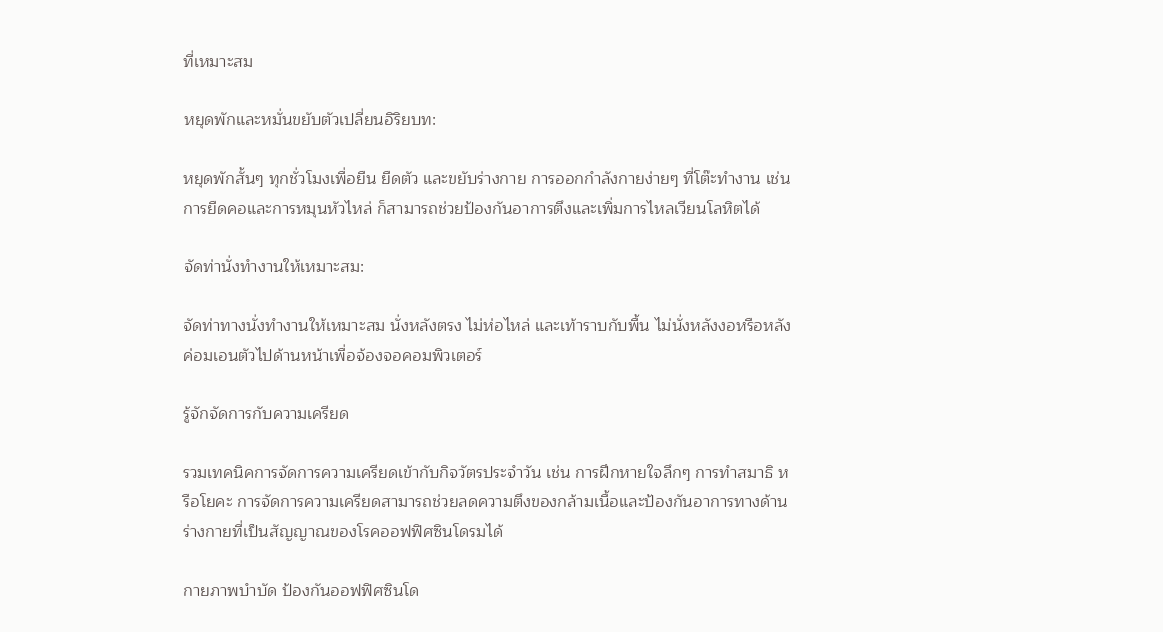ที่เหมาะสม

หยุดพักและหมั่นขยับตัวเปลี่ยนอิริยบท:

หยุดพักสั้นๆ ทุกชั่วโมงเพื่อยืน ยืดตัว และขยับร่างกาย การออกกำลังกายง่ายๆ ที่โต๊ะทำงาน เช่น การยืดคอและการหมุนหัวไหล่ ก็สามารถช่วยป้องกันอาการตึงและเพิ่มการไหลเวียนโลหิตได้

จัดท่านั่งทำงานให้เหมาะสม:

จัดท่าทางนั่งทำงานให้เหมาะสม นั่งหลังตรง ไม่ห่อไหล่ และเท้าราบกับพื้น ไม่นั่งหลังงอหรือหลังค่อมเอนตัวไปด้านหน้าเพื่อจ้องจอคอมพิวเตอร์

รู้จักจัดการกับความเครียด

รวมเทคนิคการจัดการความเครียดเข้ากับกิจวัตรประจำวัน เช่น การฝึกหายใจลึกๆ การทำสมาธิ หรือโยคะ การจัดการความเครียดสามารถช่วยลดความตึงของกล้ามเนื้อและป้องกันอาการทางด้านร่างกายที่เป็นสัญญาณของโรคออฟฟิศซินโดรมได้

กายภาพบำบัด ป้องกันออฟฟิศซินโด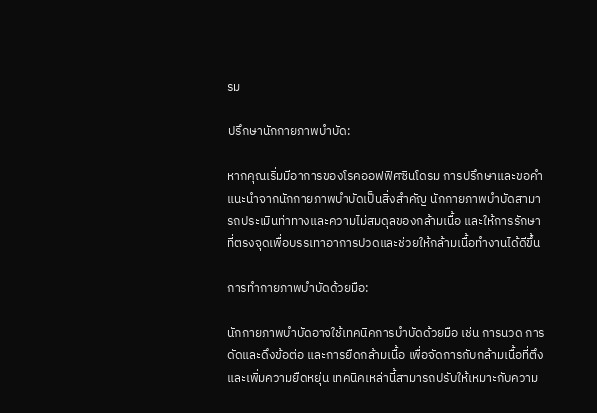รม

ปรึกษานักกายภาพบำบัด:

หากคุณเริ่มมีอาการของโรคออฟฟิศซินโดรม การปรึกษาและขอคำแนะนำจากนักกายภาพบำบัดเป็นสิ่งสำคัญ นักกายภาพบำบัดสามารถประเมินท่าทางและความไม่สมดุลของกล้ามเนื้อ และให้การรักษาที่ตรงจุดเพื่อบรรเทาอาการปวดและช่วยให้กล้ามเนื้อทำงานได้ดีขึ้น

การทำกายภาพบำบัดด้วยมือ:

นักกายภาพบำบัดอาจใช้เทคนิคการบำบัดด้วยมือ เช่น การนวด การดัดและดึงข้อต่อ และการยืดกล้ามเนื้อ เพื่อจัดการกับกล้ามเนื้อที่ตึงและเพิ่มความยืดหยุ่น เทคนิคเหล่านี้สามารถปรับให้เหมาะกับความ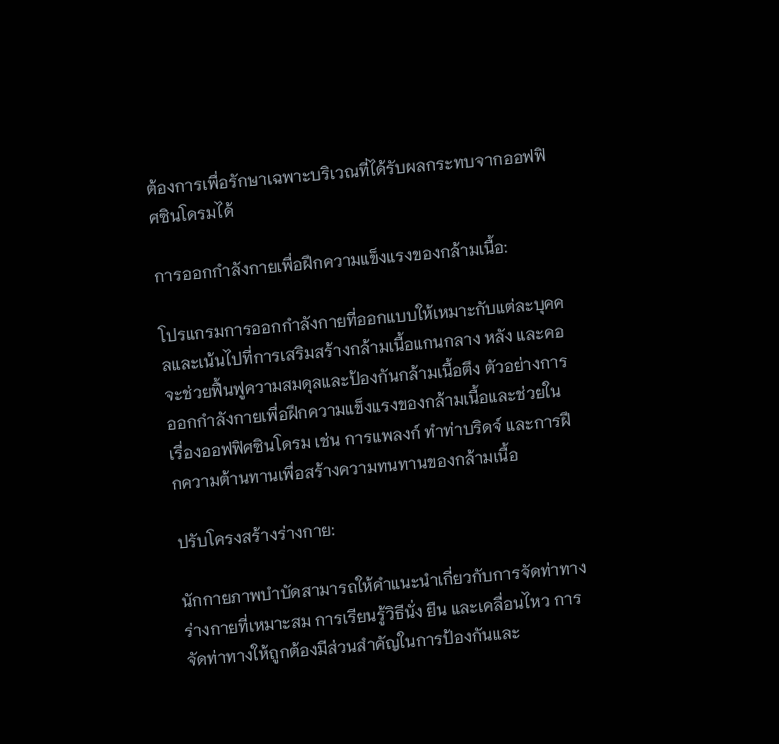ต้องการเพื่อรักษาเฉพาะบริเวณที่ได้รับผลกระทบจากออฟฟิศซินโดรมได้

การออกกำลังกายเพื่อฝึกความแข็งแรงของกล้ามเนื้อ:

โปรแกรมการออกกำลังกายที่ออกแบบให้เหมาะกับแต่ละบุคคลและเน้นไปที่การเสริมสร้างกล้ามเนื้อแกนกลาง หลัง และคอ จะช่วยฟื้นฟูความสมดุลและป้องกันกล้ามเนื้อตึง ตัวอย่างการออกกำลังกายเพื่อฝึกความแข็งแรงของกล้ามเนื้อและช่วยในเรื่องออฟฟิศซินโดรม เช่น การแพลงก์ ทำท่าบริดจ์ และการฝึกความต้านทานเพื่อสร้างความทนทานของกล้ามเนื้อ

ปรับโครงสร้างร่างกาย:

นักกายภาพบำบัดสามารถให้คำแนะนำเกี่ยวกับการจัดท่าทางร่างกายที่เหมาะสม การเรียนรู้วิธีนั่ง ยืน และเคลื่อนไหว การจัดท่าทางให้ถูกต้องมีส่วนสำคัญในการป้องกันและ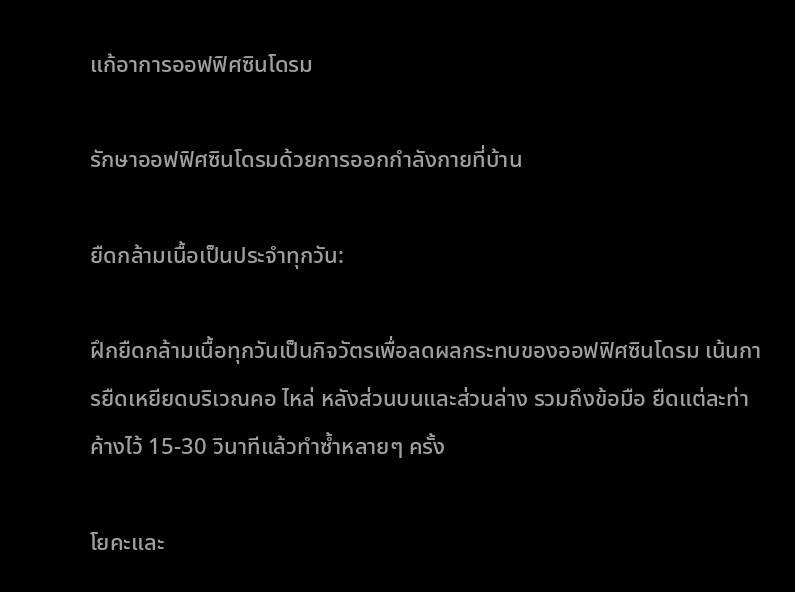แก้อาการออฟฟิศซินโดรม

รักษาออฟฟิศซินโดรมด้วยการออกกำลังกายที่บ้าน

ยืดกล้ามเนื้อเป็นประจำทุกวัน:

ฝึกยืดกล้ามเนื้อทุกวันเป็นกิจวัตรเพื่อลดผลกระทบของออฟฟิศซินโดรม เน้นการยืดเหยียดบริเวณคอ ไหล่ หลังส่วนบนและส่วนล่าง รวมถึงข้อมือ ยืดแต่ละท่าค้างไว้ 15-30 วินาทีแล้วทำซ้ำหลายๆ ครั้ง

โยคะและ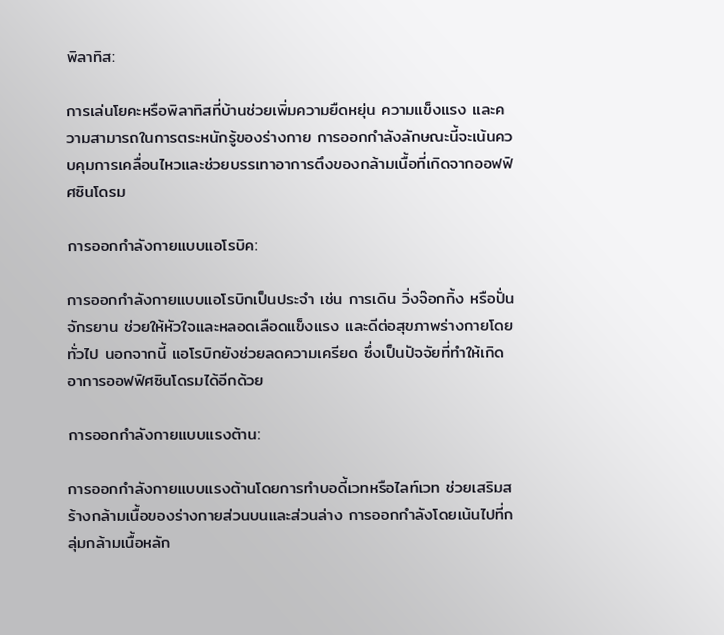พิลาทิส:

การเล่นโยคะหรือพิลาทิสที่บ้านช่วยเพิ่มความยืดหยุ่น ความแข็งแรง และความสามารถในการตระหนักรู้ของร่างกาย การออกกำลังลักษณะนี้จะเน้นควบคุมการเคลื่อนไหวและช่วยบรรเทาอาการตึงของกล้ามเนื้อที่เกิดจากออฟฟิศซินโดรม

การออกกำลังกายแบบแอโรบิค:

การออกกำลังกายแบบแอโรบิกเป็นประจำ เช่น การเดิน วิ่งจ๊อกกิ้ง หรือปั่นจักรยาน ช่วยให้หัวใจและหลอดเลือดแข็งแรง และดีต่อสุขภาพร่างกายโดยทั่วไป นอกจากนี้ แอโรบิกยังช่วยลดความเครียด ซึ่งเป็นปัจจัยที่ทำให้เกิดอาการออฟฟิศซินโดรมได้อีกด้วย

การออกกำลังกายแบบแรงต้าน:

การออกกำลังกายแบบแรงต้านโดยการทำบอดี้เวทหรือไลท์เวท ช่วยเสริมสร้างกล้ามเนื้อของร่างกายส่วนบนและส่วนล่าง การออกกำลังโดยเน้นไปที่กลุ่มกล้ามเนื้อหลัก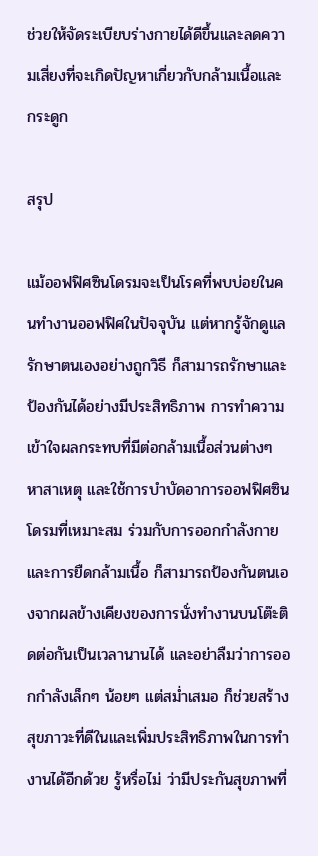ช่วยให้จัดระเบียบร่างกายได้ดีขึ้นและลดความเสี่ยงที่จะเกิดปัญหาเกี่ยวกับกล้ามเนื้อและกระดูก

สรุป

แม้ออฟฟิศซินโดรมจะเป็นโรคที่พบบ่อยในคนทำงานออฟฟิศในปัจจุบัน แต่หากรู้จักดูแลรักษาตนเองอย่างถูกวิธี ก็สามารถรักษาและป้องกันได้อย่างมีประสิทธิภาพ การทำความเข้าใจผลกระทบที่มีต่อกล้ามเนื้อส่วนต่างๆ หาสาเหตุ และใช้การบำบัดอาการออฟฟิศซินโดรมที่เหมาะสม ร่วมกับการออกกำลังกาย และการยืดกล้ามเนื้อ ก็สามารถป้องกันตนเองจากผลข้างเคียงของการนั่งทำงานบนโต๊ะติดต่อกันเป็นเวลานานได้ และอย่าลืมว่าการออกกำลังเล็กๆ น้อยๆ แต่สม่ำเสมอ ก็ช่วยสร้างสุขภาวะที่ดีในและเพิ่มประสิทธิภาพในการทำงานได้อีกด้วย รู้หรื่อไม่ ว่ามีประกันสุขภาพที่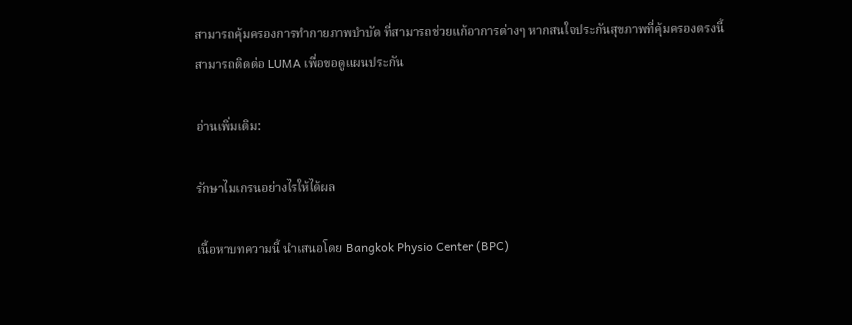สามารถคุ้มครองการทำกายภาพบำบัด ที่สามารถช่วยแก้อาการต่างๆ หากสนใจประกันสุขภาพที่คุ้มครองตรงนี้ สามารถติดต่อ LUMA เพื่อขอดูแผนประกัน

อ่านเพิ่มเติม:

รักษาไมเกรนอย่างไรให้ได้ผล

เนื้อหาบทความนี้ นำเสนอโดย Bangkok Physio Center (BPC)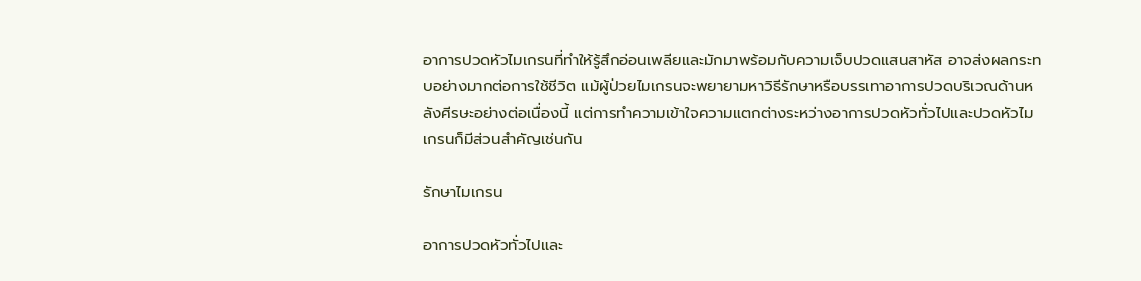อาการปวดหัวไมเกรนที่ทำให้รู้สึกอ่อนเพลียและมักมาพร้อมกับความเจ็บปวดแสนสาหัส อาจส่งผลกระทบอย่างมากต่อการใช้ชีวิต แม้ผู้ป่วยไมเกรนจะพยายามหาวิธีรักษาหรือบรรเทาอาการปวดบริเวณด้านหลังศีรษะอย่างต่อเนื่องนี้ แต่การทำความเข้าใจความแตกต่างระหว่างอาการปวดหัวทั่วไปและปวดหัวไมเกรนก็มีส่วนสำคัญเช่นกัน

รักษาไมเกรน

อาการปวดหัวทั่วไปและ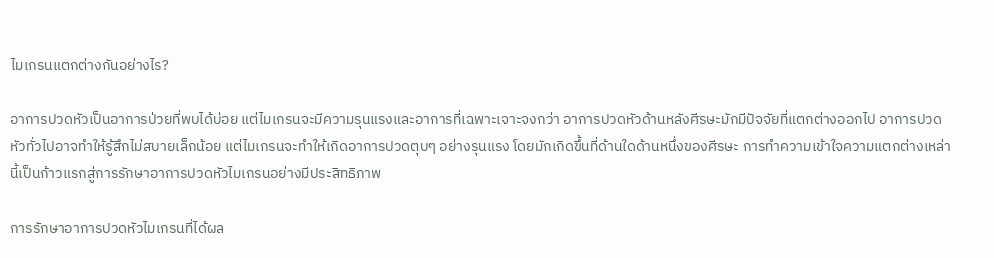ไมเกรนแตกต่างกันอย่างไร?

อาการปวดหัวเป็นอาการป่วยที่พบได้บ่อย แต่ไมเกรนจะมีความรุนแรงและอาการที่เฉพาะเจาะจงกว่า อาการปวดหัวด้านหลังศีรษะมักมีปัจจัยที่แตกต่างออกไป อาการปวดหัวทั่วไปอาจทำให้รู้สึกไม่สบายเล็กน้อย แต่ไมเกรนจะทำให้เกิดอาการปวดตุบๆ อย่างรุนแรง โดยมักเกิดขึ้นที่ด้านใดด้านหนึ่งของศีรษะ การทำความเข้าใจความแตกต่างเหล่านี้เป็นก้าวแรกสู่การรักษาอาการปวดหัวไมเกรนอย่างมีประสิทธิภาพ

การรักษาอาการปวดหัวไมเกรนที่ได้ผล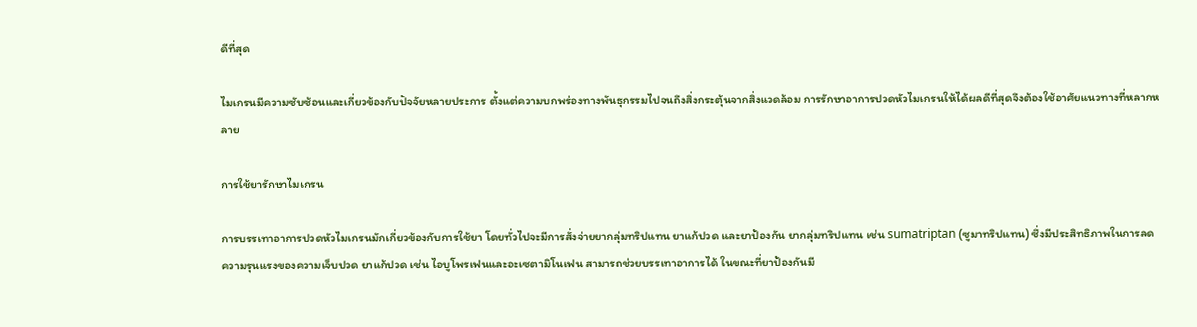ดีที่สุด

ไมเกรนมีความซับซ้อนและเกี่ยวข้องกับปัจจัยหลายประการ ตั้งแต่ความบกพร่องทางพันธุกรรมไปจนถึงสิ่งกระตุ้นจากสิ่งแวดล้อม การรักษาอาการปวดหัวไมเกรนให้ได้ผลดีที่สุดจึงต้องใช้อาศัยแนวทางที่หลากหลาย

การใช้ยารักษาไมเกรน

การบรรเทาอาการปวดหัวไมเกรนมักเกี่ยวข้องกับการใช้ยา โดยทั่วไปจะมีการสั่งจ่ายยากลุ่มทริปแทน ยาแก้ปวด และยาป้องกัน ยากลุ่มทริปแทน เช่น sumatriptan (ซูมาทริปแทน) ซึ่งมีประสิทธิภาพในการลดความรุนแรงของความเจ็บปวด ยาแก้ปวด เช่น ไอบูโพรเฟนและอะเซตามิโนเฟน สามารถช่วยบรรเทาอาการได้ ในขณะที่ยาป้องกันมี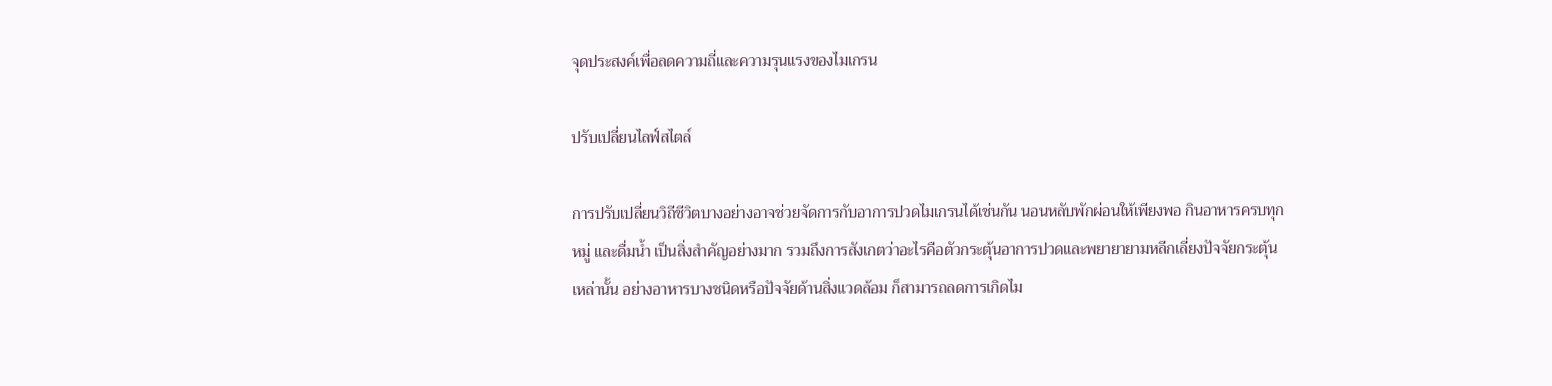จุดประสงค์เพื่อลดความถี่และความรุนแรงของไมเกรน

ปรับเปลี่ยนไลฟ์สไตล์

การปรับเปลี่ยนวิถีชีวิตบางอย่างอาจช่วยจัดการกับอาการปวดไมเกรนได้เช่นกัน นอนหลับพักผ่อนให้เพียงพอ กินอาหารครบทุกหมู่ และดื่มน้ำ เป็นสิ่งสำคัญอย่างมาก รวมถึงการสังเกตว่าอะไรคือตัวกระตุ้นอาการปวดและพยายายามหลีกเลี่ยงปัจจัยกระตุ้นเหล่านั้น อย่างอาหารบางชนิดหรือปัจจัยด้านสิ่งแวดล้อม ก็สามารถลดการเกิดไม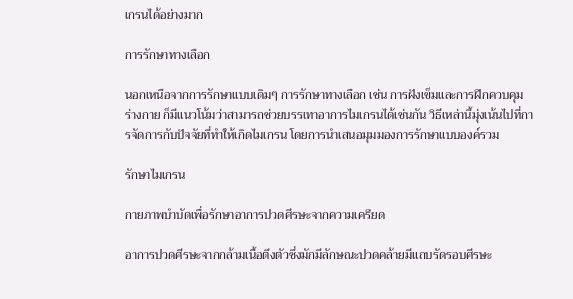เกรนได้อย่างมาก

การรักษาทางเลือก

นอกเหนือจากการรักษาแบบเดิมๆ การรักษาทางเลือก เช่น การฝังเข็มและการฝึกควบคุมร่างกาย ก็มีแนวโน้มว่าสามารถช่วยบรรเทาอาการไมเกรนได้เช่นกัน วิธีเหล่านี้มุ่งเน้นไปที่การจัดการกับปัจจัยที่ทำให้เกิดไมเกรน โดยการนำเสนอมุมมองการรักษาแบบองค์รวม

รักษาไมเกรน

กายภาพบำบัดเพื่อรักษาอาการปวดศีรษะจากความเครียด

อาการปวดศีรษะจากกล้ามเนื้อตึงตัวซึ่งมักมีลักษณะปวดคล้ายมีแถบรัดรอบศีรษะ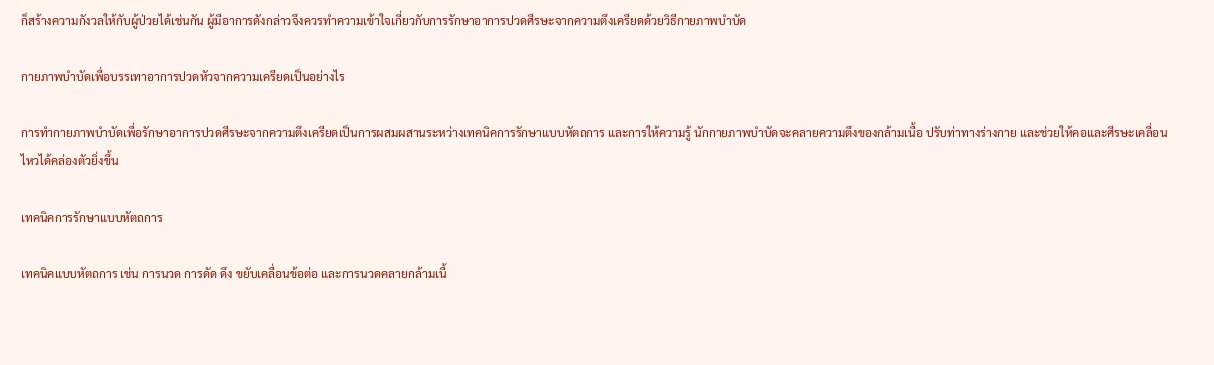ก็สร้างความกังวลให้กับผู้ป่วยได้เช่นกัน ผู้มีอาการดังกล่าวจึงควรทำความเข้าใจเกี่ยวกับการรักษาอาการปวดศีรษะจากความตึงเครียดด้วยวิธีกายภาพบำบัด

กายภาพบำบัดเพื่อบรรเทาอาการปวดหัวจากความเครียดเป็นอย่างไร

การทำกายภาพบำบัดเพื่อรักษาอาการปวดศีรษะจากความตึงเครียดเป็นการผสมผสานระหว่างเทคนิคการรักษาแบบหัตถการ และการให้ความรู้ นักกายภาพบำบัดจะคลายความตึงของกล้ามเนื้อ ปรับท่าทางร่างกาย และช่วยให้คอและศีรษะเคลื่อนไหวได้คล่องตัวยิ่งขึ้น

เทคนิคการรักษาแบบหัตถการ

เทคนิคแบบหัตถการ เช่น การนวด การดัด ดึง ขยับเคลื่อนข้อต่อ และการนวดคลายกล้ามเนื้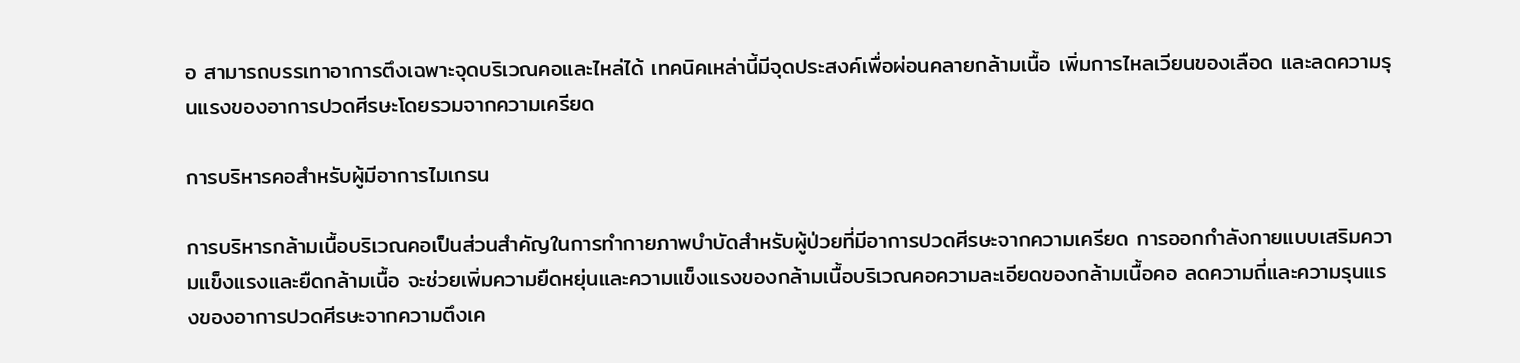อ สามารถบรรเทาอาการตึงเฉพาะจุดบริเวณคอและไหล่ได้ เทคนิคเหล่านี้มีจุดประสงค์เพื่อผ่อนคลายกล้ามเนื้อ เพิ่มการไหลเวียนของเลือด และลดความรุนแรงของอาการปวดศีรษะโดยรวมจากความเครียด

การบริหารคอสำหรับผู้มีอาการไมเกรน

การบริหารกล้ามเนื้อบริเวณคอเป็นส่วนสำคัญในการทำกายภาพบำบัดสำหรับผู้ป่วยที่มีอาการปวดศีรษะจากความเครียด การออกกำลังกายแบบเสริมความแข็งแรงและยืดกล้ามเนื้อ จะช่วยเพิ่มความยืดหยุ่นและความแข็งแรงของกล้ามเนื้อบริเวณคอความละเอียดของกล้ามเนื้อคอ ลดความถี่และความรุนแรงของอาการปวดศีรษะจากความตึงเค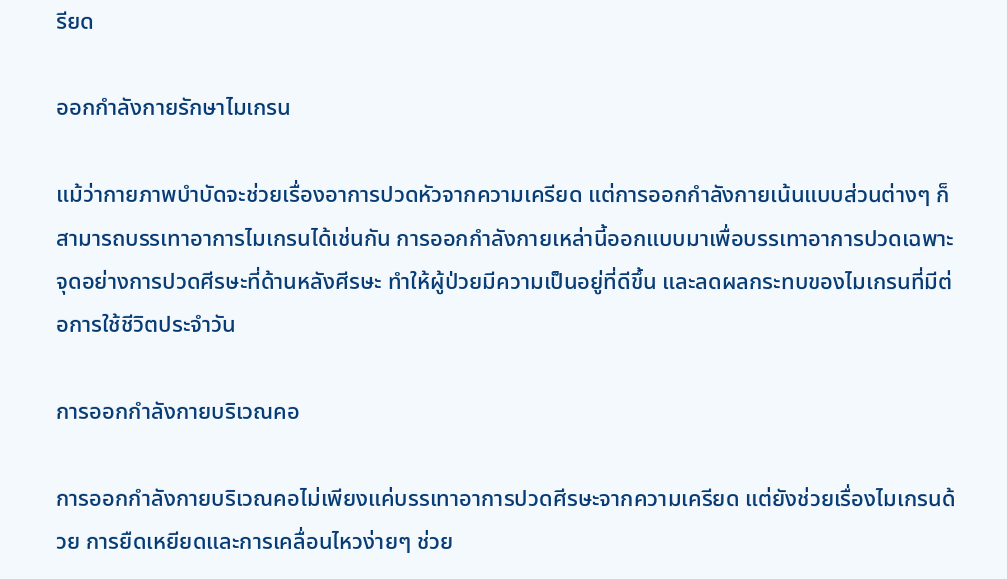รียด

ออกกำลังกายรักษาไมเกรน

แม้ว่ากายภาพบำบัดจะช่วยเรื่องอาการปวดหัวจากความเครียด แต่การออกกำลังกายเน้นแบบส่วนต่างๆ ก็สามารถบรรเทาอาการไมเกรนได้เช่นกัน การออกกำลังกายเหล่านี้ออกแบบมาเพื่อบรรเทาอาการปวดเฉพาะจุดอย่างการปวดศีรษะที่ด้านหลังศีรษะ ทำให้ผู้ป่วยมีความเป็นอยู่ที่ดีขึ้น และลดผลกระทบของไมเกรนที่มีต่อการใช้ชีวิตประจำวัน

การออกกำลังกายบริเวณคอ

การออกกำลังกายบริเวณคอไม่เพียงแค่บรรเทาอาการปวดศีรษะจากความเครียด แต่ยังช่วยเรื่องไมเกรนด้วย การยืดเหยียดและการเคลื่อนไหวง่ายๆ ช่วย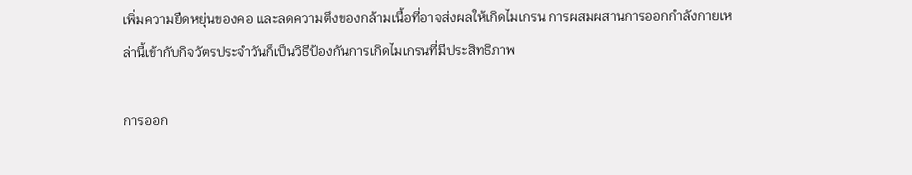เพิ่มความยืดหยุ่นของคอ และลดความตึงของกล้ามเนื้อที่อาจส่งผลให้เกิดไมเกรน การผสมผสานการออกกำลังกายเหล่านี้เข้ากับกิจวัตรประจำวันก็เป็นวิธีป้องกันการเกิดไมเกรนที่มีประสิทธิภาพ

การออก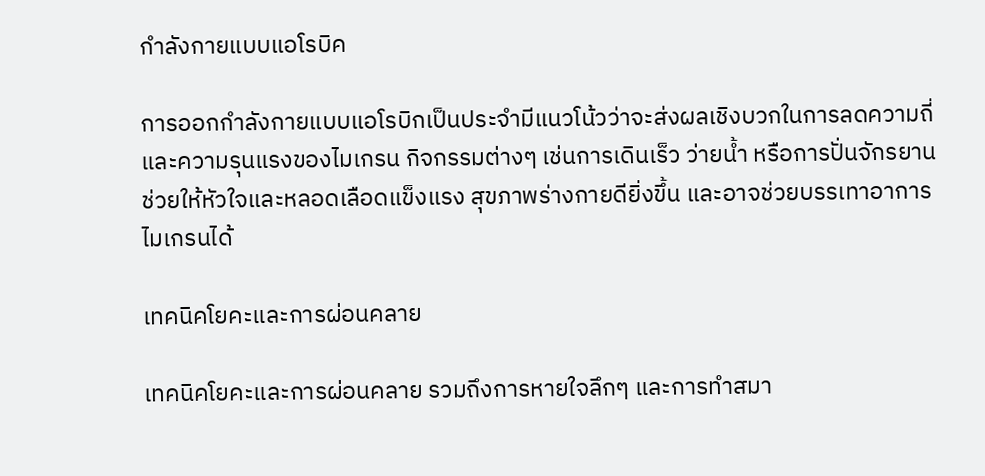กำลังกายแบบแอโรบิค

การออกกำลังกายแบบแอโรบิกเป็นประจำมีแนวโน้วว่าจะส่งผลเชิงบวกในการลดความถี่และความรุนแรงของไมเกรน กิจกรรมต่างๆ เช่นการเดินเร็ว ว่ายน้ำ หรือการปั่นจักรยาน ช่วยให้หัวใจและหลอดเลือดแข็งแรง สุขภาพร่างกายดียิ่งขึ้น และอาจช่วยบรรเทาอาการไมเกรนได้

เทคนิคโยคะและการผ่อนคลาย

เทคนิคโยคะและการผ่อนคลาย รวมถึงการหายใจลึกๆ และการทำสมา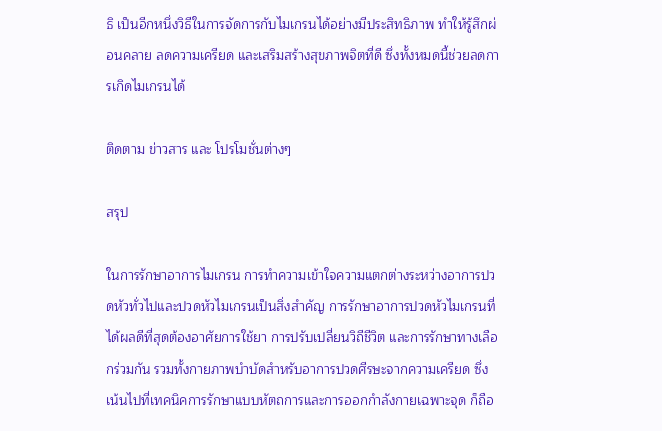ธิ เป็นอีกหนึ่งวิธีในการจัดการกับไมเกรนได้อย่างมีประสิทธิภาพ ทำให้รู้สึกผ่อนคลาย ลดความเครียด และเสริมสร้างสุขภาพจิตที่ดี ซึ่งทั้งหมดนี้ช่วยลดการเกิดไมเกรนได้

ติดตาม ข่าวสาร และ โปรโมชั่นต่างๆ

สรุป

ในการรักษาอาการไมเกรน การทำความเข้าใจความแตกต่างระหว่างอาการปวดหัวทั่วไปและปวดหัวไมเกรนเป็นสิ่งสำคัญ การรักษาอาการปวดหัวไมเกรนที่ได้ผลดีที่สุดต้องอาศัยการใช้ยา การปรับเปลี่ยนวิถีชีวิต และการรักษาทางเลือกร่วมกัน รวมทั้งกายภาพบำบัดสำหรับอาการปวดศีรษะจากความเครียด ซึ่งเน้นไปที่เทคนิคการรักษาแบบหัตถการและการออกกำลังกายเฉพาะจุด ก็ถือ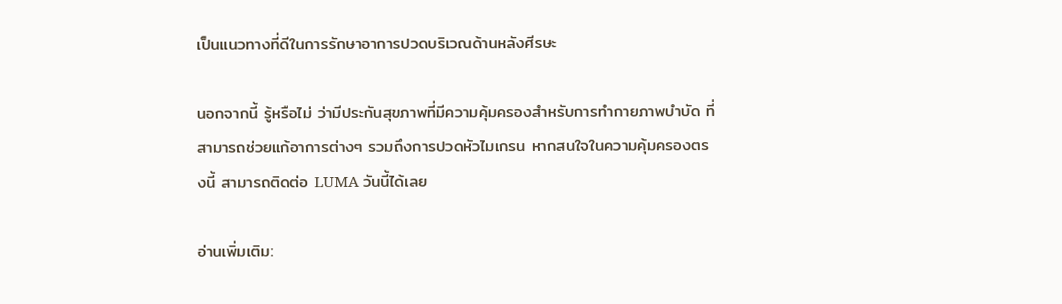เป็นแนวทางที่ดีในการรักษาอาการปวดบริเวณด้านหลังศีรษะ

นอกจากนี้ รู้หรือไม่ ว่ามีประกันสุขภาพที่มีความคุ้มครองสำหรับการทำกายภาพบำบัด ที่สามารถช่วยแก้อาการต่างๆ รวมถึงการปวดหัวไมเกรน หากสนใจในความคุ้มครองตรงนี้ สามารถติดต่อ LUMA วันนี้ได้เลย

อ่านเพิ่มเติม: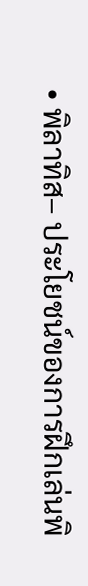• พิลาทิส– ประโยชน์ของการฝึกเล่นพิ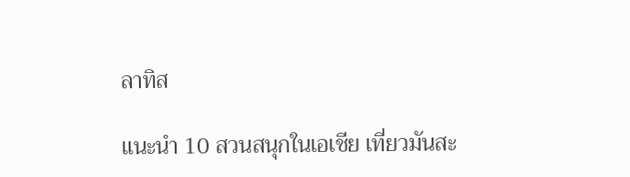ลาทิส

แนะนำ 10 สวนสนุกในเอเชีย เที่ยวมันสะ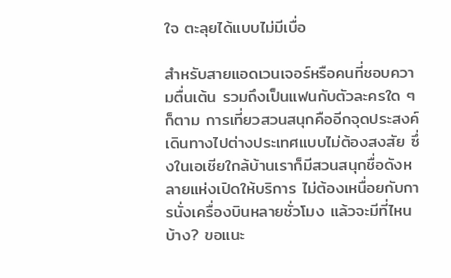ใจ ตะลุยได้แบบไม่มีเบื่อ

สำหรับสายแอดเวนเจอร์หรือคนที่ชอบความตื่นเต้น รวมถึงเป็นแฟนกับตัวละครใด ๆ ก็ตาม การเที่ยวสวนสนุกคืออีกจุดประสงค์เดินทางไปต่างประเทศแบบไม่ต้องสงสัย ซึ่งในเอเชียใกล้บ้านเราก็มีสวนสนุกชื่อดังหลายแห่งเปิดให้บริการ ไม่ต้องเหนื่อยกับการนั่งเครื่องบินหลายชั่วโมง แล้วจะมีที่ไหนบ้าง? ขอแนะ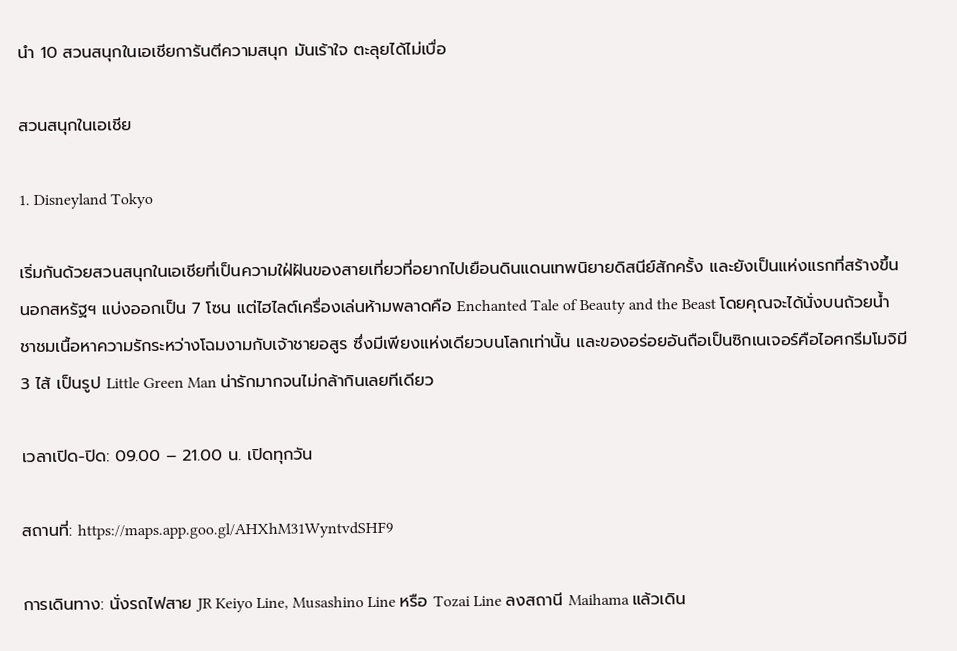นำ 10 สวนสนุกในเอเชียการันตีความสนุก มันเร้าใจ ตะลุยได้ไม่เบื่อ

สวนสนุกในเอเชีย

1. Disneyland Tokyo

เริ่มกันด้วยสวนสนุกในเอเชียที่เป็นความใฝ่ฝันของสายเที่ยวที่อยากไปเยือนดินแดนเทพนิยายดิสนีย์สักครั้ง และยังเป็นแห่งแรกที่สร้างขึ้นนอกสหรัฐฯ แบ่งออกเป็น 7 โซน แต่ไฮไลต์เครื่องเล่นห้ามพลาดคือ Enchanted Tale of Beauty and the Beast โดยคุณจะได้นั่งบนถ้วยน้ำชาชมเนื้อหาความรักระหว่างโฉมงามกับเจ้าชายอสูร ซึ่งมีเพียงแห่งเดียวบนโลกเท่านั้น และของอร่อยอันถือเป็นซิกเนเจอร์คือไอศกรีมโมจิมี 3 ไส้ เป็นรูป Little Green Man น่ารักมากจนไม่กล้ากินเลยทีเดียว

เวลาเปิด-ปิด: 09.00 – 21.00 น. เปิดทุกวัน

สถานที่: https://maps.app.goo.gl/AHXhM31WyntvdSHF9

การเดินทาง: นั่งรถไฟสาย JR Keiyo Line, Musashino Line หรือ Tozai Line ลงสถานี Maihama แล้วเดิน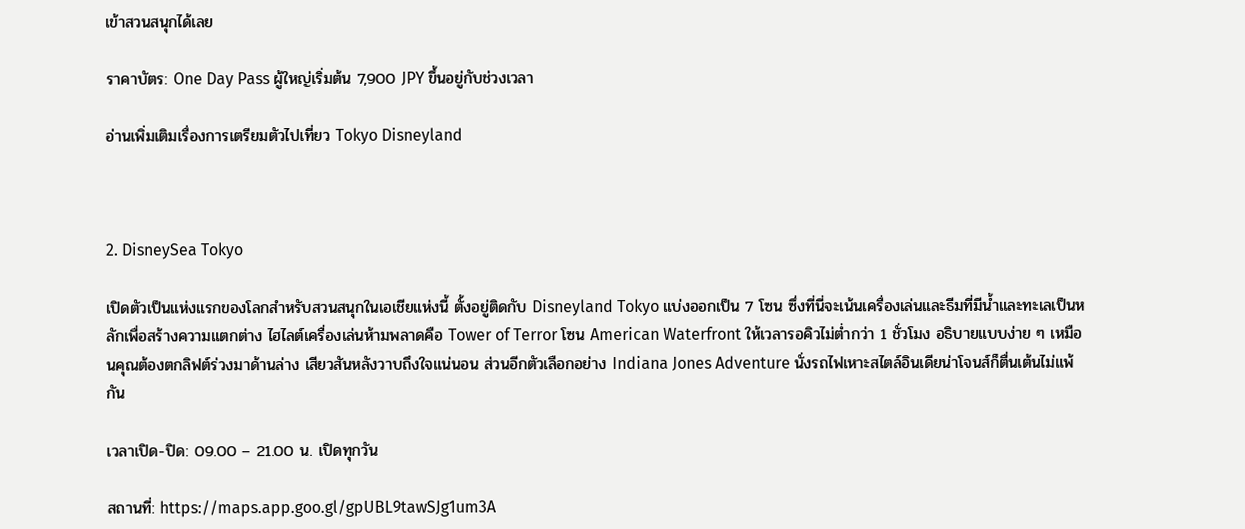เข้าสวนสนุกได้เลย

ราคาบัตร: One Day Pass ผู้ใหญ่เริ่มต้น 7,900 JPY ขึ้นอยู่กับช่วงเวลา

อ่านเพิ่มเติมเรื่องการเตรียมตัวไปเที่ยว Tokyo Disneyland



2. DisneySea Tokyo

เปิดตัวเป็นแห่งแรกของโลกสำหรับสวนสนุกในเอเชียแห่งนี้ ตั้งอยู่ติดกับ Disneyland Tokyo แบ่งออกเป็น 7 โซน ซึ่งที่นี่จะเน้นเครื่องเล่นและธีมที่มีน้ำและทะเลเป็นหลักเพื่อสร้างความแตกต่าง ไฮไลต์เครื่องเล่นห้ามพลาดคือ Tower of Terror โซน American Waterfront ให้เวลารอคิวไม่ต่ำกว่า 1 ชั่วโมง อธิบายแบบง่าย ๆ เหมือนคุณต้องตกลิฟต์ร่วงมาด้านล่าง เสียวสันหลังวาบถึงใจแน่นอน ส่วนอีกตัวเลือกอย่าง Indiana Jones Adventure นั่งรถไฟเหาะสไตล์อินเดียน่าโจนส์ก็ตื่นเต้นไม่แพ้กัน

เวลาเปิด-ปิด: 09.00 – 21.00 น. เปิดทุกวัน

สถานที่: https://maps.app.goo.gl/gpUBL9tawSJg1um3A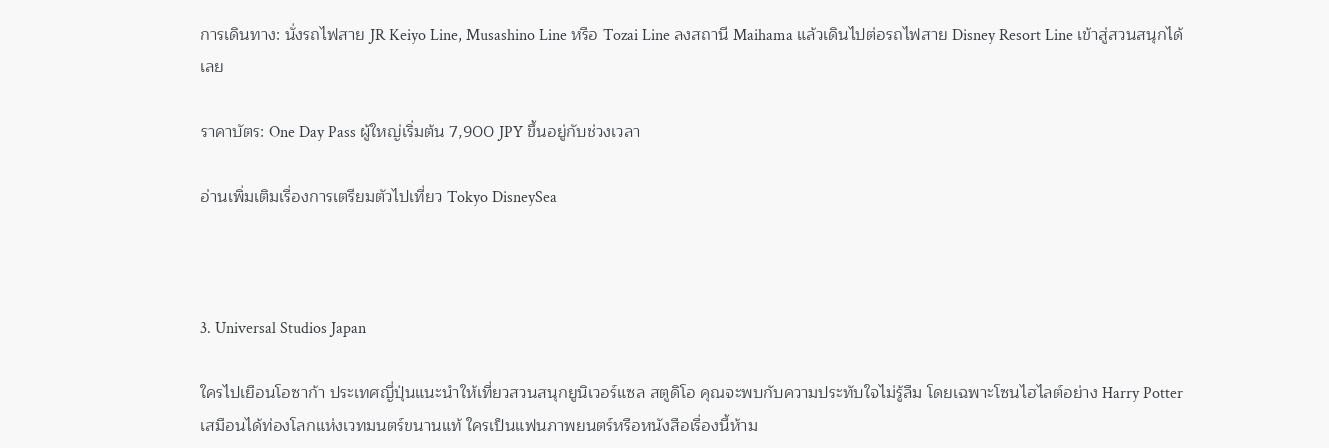การเดินทาง: นั่งรถไฟสาย JR Keiyo Line, Musashino Line หรือ Tozai Line ลงสถานี Maihama แล้วเดินไปต่อรถไฟสาย Disney Resort Line เข้าสู่สวนสนุกได้เลย

ราคาบัตร: One Day Pass ผู้ใหญ่เริ่มต้น 7,900 JPY ขึ้นอยู่กับช่วงเวลา

อ่านเพิ่มเติมเรื่องการเตรียมตัวไปเที่ยว Tokyo DisneySea



3. Universal Studios Japan

ใครไปเยือนโอซาก้า ประเทศญี่ปุ่นแนะนำให้เที่ยวสวนสนุกยูนิเวอร์แซล สตูดิโอ คุณจะพบกับความประทับใจไม่รู้ลืม โดยเฉพาะโซนไฮไลต์อย่าง Harry Potter เสมือนได้ท่องโลกแห่งเวทมนตร์ขนานแท้ ใครเป็นแฟนภาพยนตร์หรือหนังสือเรื่องนี้ห้าม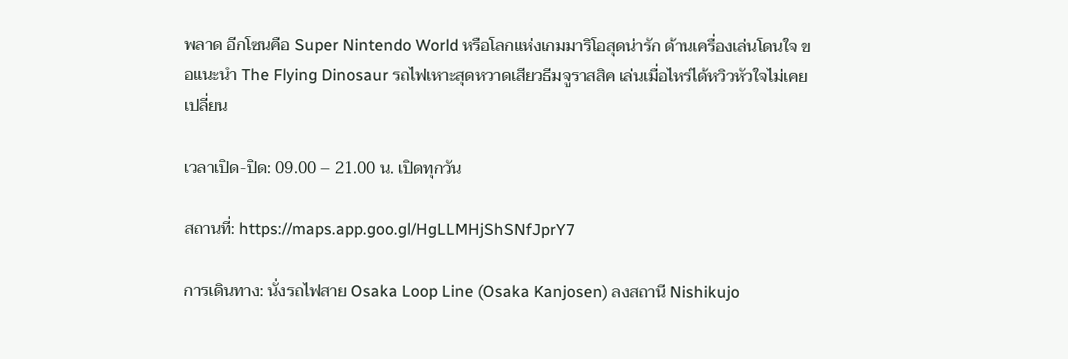พลาด อีกโซนคือ Super Nintendo World หรือโลกแห่งเกมมาริโอสุดน่ารัก ด้านเครื่องเล่นโดนใจ ขอแนะนำ The Flying Dinosaur รถไฟเหาะสุดหวาดเสียวธีมจูราสสิค เล่นเมื่อไหร่ได้หวิวหัวใจไม่เคยเปลี่ยน

เวลาเปิด-ปิด: 09.00 – 21.00 น. เปิดทุกวัน

สถานที่: https://maps.app.goo.gl/HgLLMHjShSNfJprY7

การเดินทาง: นั่งรถไฟสาย Osaka Loop Line (Osaka Kanjosen) ลงสถานี Nishikujo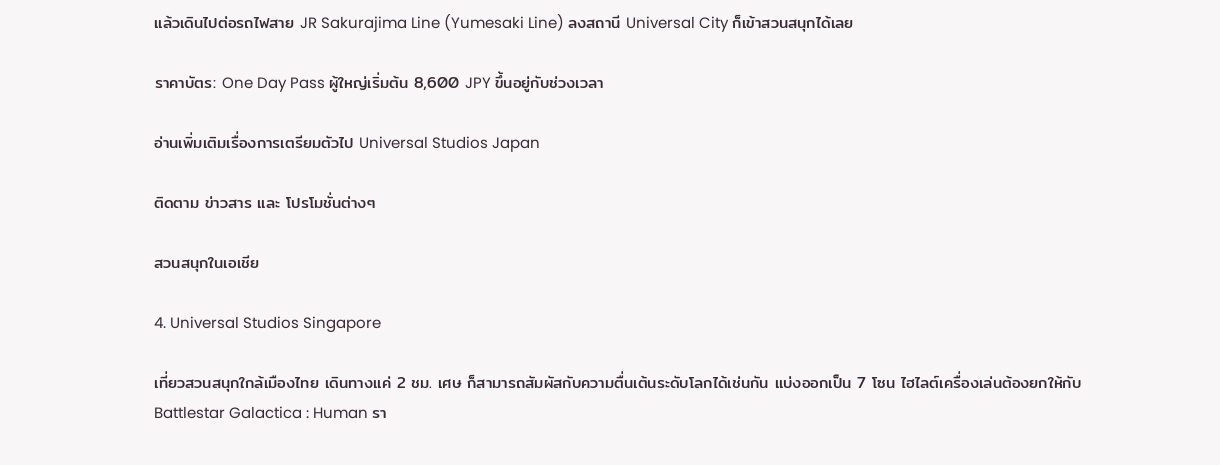แล้วเดินไปต่อรถไฟสาย JR Sakurajima Line (Yumesaki Line) ลงสถานี Universal City ก็เข้าสวนสนุกได้เลย

ราคาบัตร: One Day Pass ผู้ใหญ่เริ่มต้น 8,600 JPY ขึ้นอยู่กับช่วงเวลา

อ่านเพิ่มเติมเรื่องการเตรียมตัวไป Universal Studios Japan

ติดตาม ข่าวสาร และ โปรโมชั่นต่างๆ

สวนสนุกในเอเชีย

4. Universal Studios Singapore

เที่ยวสวนสนุกใกล้เมืองไทย เดินทางแค่ 2 ชม. เศษ ก็สามารถสัมผัสกับความตื่นเต้นระดับโลกได้เช่นกัน แบ่งออกเป็น 7 โซน ไฮไลต์เครื่องเล่นต้องยกให้กับ Battlestar Galactica : Human รา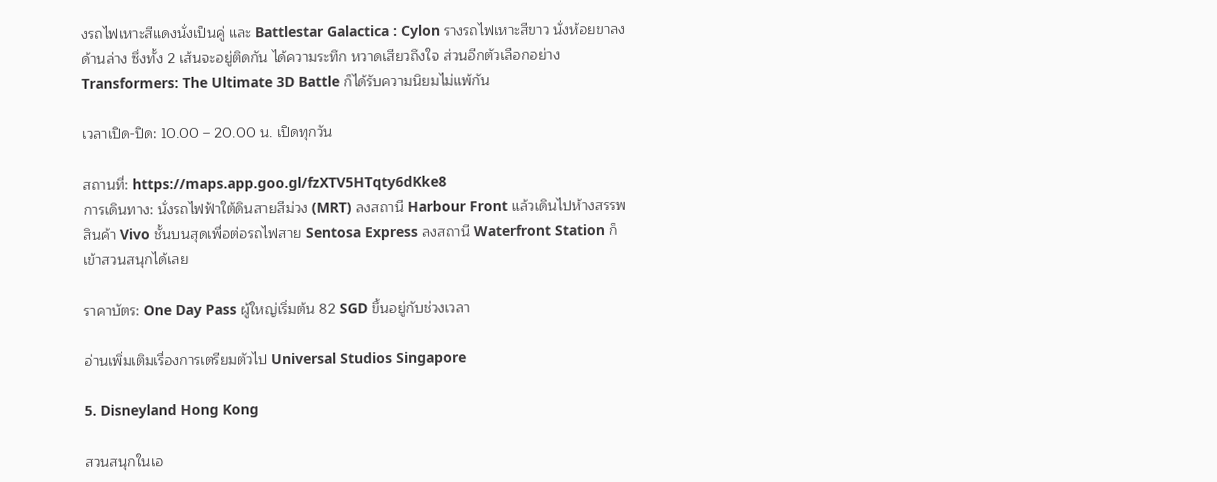งรถไฟเหาะสีแดงนั่งเป็นคู่ และ Battlestar Galactica : Cylon รางรถไฟเหาะสีขาว นั่งห้อยขาลงด้านล่าง ซึ่งทั้ง 2 เส้นจะอยู่ติดกัน ได้ความระทึก หวาดเสียวถึงใจ ส่วนอีกตัวเลือกอย่าง Transformers: The Ultimate 3D Battle ก็ได้รับความนิยมไม่แพ้กัน

เวลาเปิด-ปิด: 10.00 – 20.00 น. เปิดทุกวัน

สถานที่: https://maps.app.goo.gl/fzXTV5HTqty6dKke8
การเดินทาง: นั่งรถไฟฟ้าใต้ดินสายสีม่วง (MRT) ลงสถานี Harbour Front แล้วเดินไปห้างสรรพสินค้า Vivo ชั้นบนสุดเพื่อต่อรถไฟสาย Sentosa Express ลงสถานี Waterfront Station ก็เข้าสวนสนุกได้เลย

ราคาบัตร: One Day Pass ผู้ใหญ่เริ่มต้น 82 SGD ขึ้นอยู่กับช่วงเวลา

อ่านเพิ่มเติมเรื่องการเตรียมตัวไป Universal Studios Singapore

5. Disneyland Hong Kong

สวนสนุกในเอ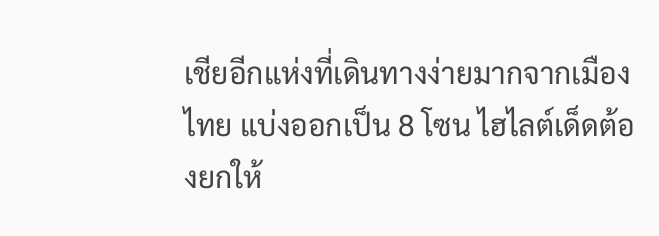เชียอีกแห่งที่เดินทางง่ายมากจากเมืองไทย แบ่งออกเป็น 8 โซน ไฮไลต์เด็ดต้องยกให้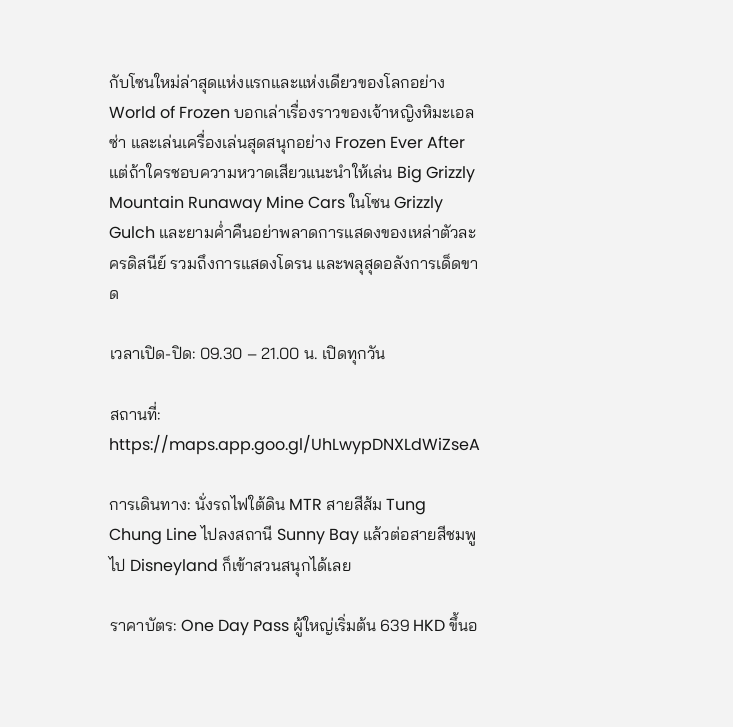กับโซนใหม่ล่าสุดแห่งแรกและแห่งเดียวของโลกอย่าง World of Frozen บอกเล่าเรื่องราวของเจ้าหญิงหิมะเอลซ่า และเล่นเครื่องเล่นสุดสนุกอย่าง Frozen Ever After แต่ถ้าใครชอบความหวาดเสียวแนะนำให้เล่น Big Grizzly Mountain Runaway Mine Cars ในโซน Grizzly Gulch และยามค่ำคืนอย่าพลาดการแสดงของเหล่าตัวละครดิสนีย์ รวมถึงการแสดงโดรน และพลุสุดอลังการเด็ดขาด

เวลาเปิด-ปิด: 09.30 – 21.00 น. เปิดทุกวัน

สถานที่: https://maps.app.goo.gl/UhLwypDNXLdWiZseA

การเดินทาง: นั่งรถไฟใต้ดิน MTR สายสีส้ม Tung Chung Line ไปลงสถานี Sunny Bay แล้วต่อสายสีชมพูไป Disneyland ก็เข้าสวนสนุกได้เลย

ราคาบัตร: One Day Pass ผู้ใหญ่เริ่มต้น 639 HKD ขึ้นอ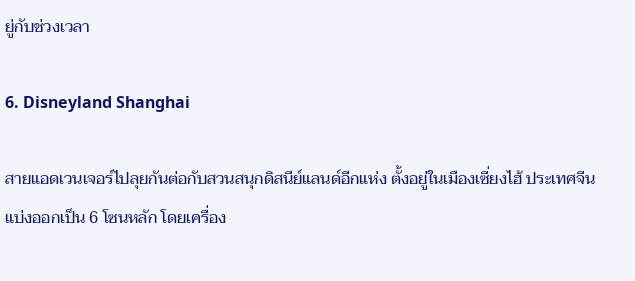ยู่กับช่วงเวลา

6. Disneyland Shanghai

สายแอดเวนเจอร์ไปลุยกันต่อกับสวนสนุกดิสนีย์แลนด์อีกแห่ง ตั้งอยู่ในเมืองเซี่ยงไฮ้ ประเทศจีน แบ่งออกเป็น 6 โซนหลัก โดยเครื่อง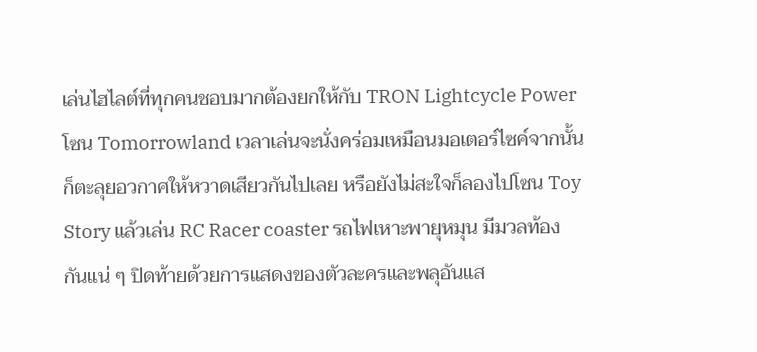เล่นไฮไลต์ที่ทุกคนชอบมากต้องยกให้กับ TRON Lightcycle Power โซน Tomorrowland เวลาเล่นจะนั่งคร่อมเหมือนมอเตอร์ไซค์จากนั้นก็ตะลุยอวกาศให้หวาดเสียวกันไปเลย หรือยังไม่สะใจก็ลองไปโซน Toy Story แล้วเล่น RC Racer coaster รถไฟเหาะพายุหมุน มีมวลท้องกันแน่ ๆ ปิดท้ายด้วยการแสดงของตัวละครและพลุอันแส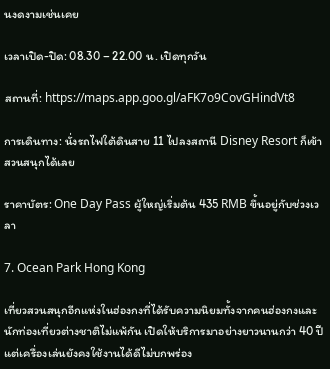นงดงามเช่นเคย

เวลาเปิด-ปิด: 08.30 – 22.00 น. เปิดทุกวัน

สถานที่: https://maps.app.goo.gl/aFK7o9CovGHindVt8

การเดินทาง: นั่งรถไฟใต้ดินสาย 11 ไปลงสถานี Disney Resort ก็เข้าสวนสนุกได้เลย

ราคาบัตร: One Day Pass ผู้ใหญ่เริ่มต้น 435 RMB ขึ้นอยู่กับช่วงเวลา

7. Ocean Park Hong Kong

เที่ยวสวนสนุกอีกแห่งในฮ่องกงที่ได้รับความนิยมทั้งจากคนฮ่องกงและนักท่องเที่ยวต่างชาติไม่แพ้กัน เปิดให้บริการมาอย่างยาวนานกว่า 40 ปี แต่เครื่องเล่นยังคงใช้งานได้ดีไม่บกพร่อง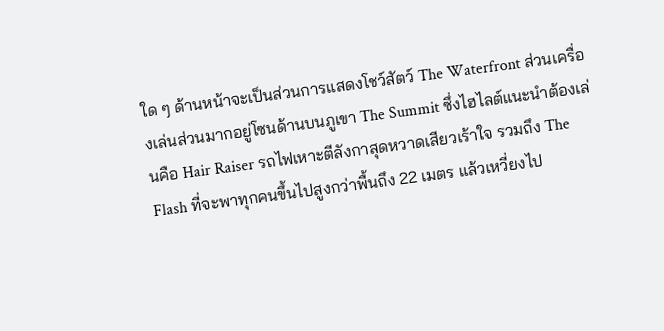ใด ๆ ด้านหน้าจะเป็นส่วนการแสดงโชว์สัตว์ The Waterfront ส่วนเครื่องเล่นส่วนมากอยู่โซนด้านบนภูเขา The Summit ซึ่งไฮไลต์แนะนำต้องเล่นคือ Hair Raiser รถไฟเหาะตีลังกาสุดหวาดเสียวเร้าใจ รวมถึง The Flash ที่จะพาทุกคนขึ้นไปสูงกว่าพื้นถึง 22 เมตร แล้วเหวี่ยงไป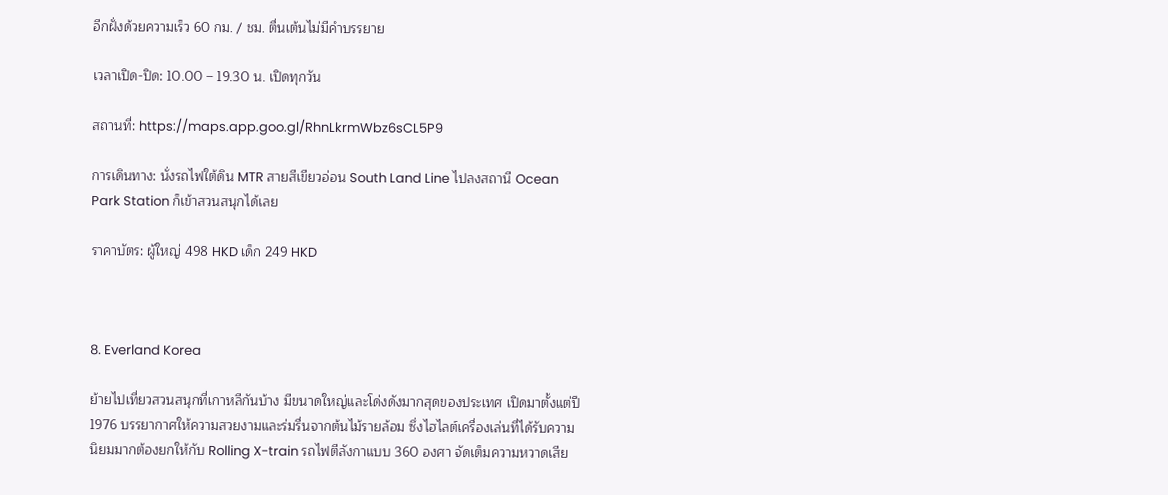อีกฝั่งด้วยความเร็ว 60 กม. / ชม. ตื่นเต้นไม่มีคำบรรยาย

เวลาเปิด-ปิด: 10.00 – 19.30 น. เปิดทุกวัน

สถานที่: https://maps.app.goo.gl/RhnLkrmWbz6sCL5P9

การเดินทาง: นั่งรถไฟใต้ดิน MTR สายสีเขียวอ่อน South Land Line ไปลงสถานี Ocean Park Station ก็เข้าสวนสนุกได้เลย

ราคาบัตร: ผู้ใหญ่ 498 HKD เด็ก 249 HKD



8. Everland Korea

ย้ายไปเที่ยวสวนสนุกที่เกาหลีกันบ้าง มีขนาดใหญ่และโด่งดังมากสุดของประเทศ เปิดมาตั้งแต่ปี 1976 บรรยากาศให้ความสวยงามและร่มรื่นจากต้นไม้รายล้อม ซึ่งไฮไลต์เครื่องเล่นที่ได้รับความนิยมมากต้องยกให้กับ Rolling X-train รถไฟตีลังกาแบบ 360 องศา จัดเต็มความหวาดเสีย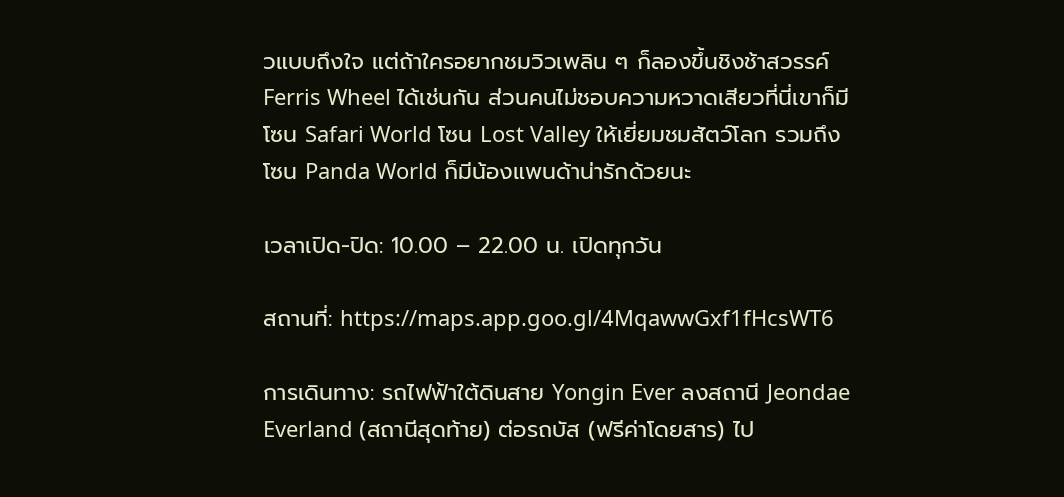วแบบถึงใจ แต่ถ้าใครอยากชมวิวเพลิน ๆ ก็ลองขึ้นชิงช้าสวรรค์ Ferris Wheel ได้เช่นกัน ส่วนคนไม่ชอบความหวาดเสียวที่นี่เขาก็มีโซน Safari World โซน Lost Valley ให้เยี่ยมชมสัตว์โลก รวมถึงโซน Panda World ก็มีน้องแพนด้าน่ารักด้วยนะ

เวลาเปิด-ปิด: 10.00 – 22.00 น. เปิดทุกวัน

สถานที่: https://maps.app.goo.gl/4MqawwGxf1fHcsWT6

การเดินทาง: รถไฟฟ้าใต้ดินสาย Yongin Ever ลงสถานี Jeondae Everland (สถานีสุดท้าย) ต่อรถบัส (ฟรีค่าโดยสาร) ไป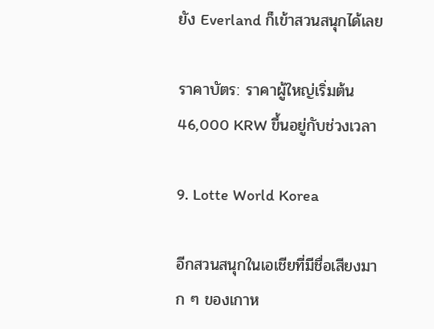ยัง Everland ก็เข้าสวนสนุกได้เลย

ราคาบัตร: ราคาผู้ใหญ่เริ่มต้น 46,000 KRW ขึ้นอยู่กับช่วงเวลา

9. Lotte World Korea

อีกสวนสนุกในเอเชียที่มีชื่อเสียงมาก ๆ ของเกาห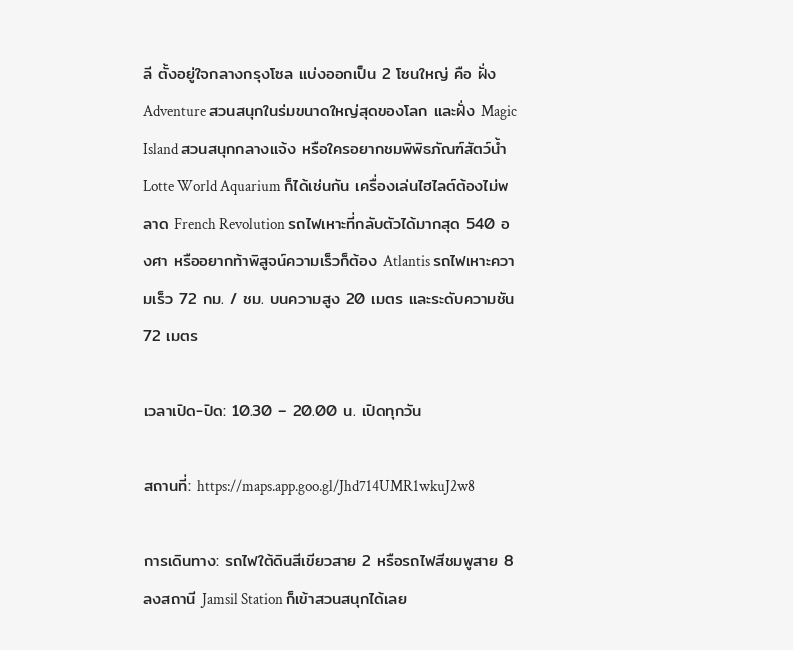ลี ตั้งอยู่ใจกลางกรุงโซล แบ่งออกเป็น 2 โซนใหญ่ คือ ฝั่ง Adventure สวนสนุกในร่มขนาดใหญ่สุดของโลก และฝั่ง Magic Island สวนสนุกกลางแจ้ง หรือใครอยากชมพิพิธภัณฑ์สัตว์น้ำ Lotte World Aquarium ก็ได้เช่นกัน เครื่องเล่นไฮไลต์ต้องไม่พลาด French Revolution รถไฟเหาะที่กลับตัวได้มากสุด 540 องศา หรืออยากท้าพิสูจน์ความเร็วก็ต้อง Atlantis รถไฟเหาะความเร็ว 72 กม. / ชม. บนความสูง 20 เมตร และระดับความชัน 72 เมตร

เวลาเปิด-ปิด: 10.30 – 20.00 น. เปิดทุกวัน

สถานที่: https://maps.app.goo.gl/Jhd714UMR1wkuJ2w8

การเดินทาง: รถไฟใต้ดินสีเขียวสาย 2 หรือรถไฟสีชมพูสาย 8 ลงสถานี Jamsil Station ก็เข้าสวนสนุกได้เลย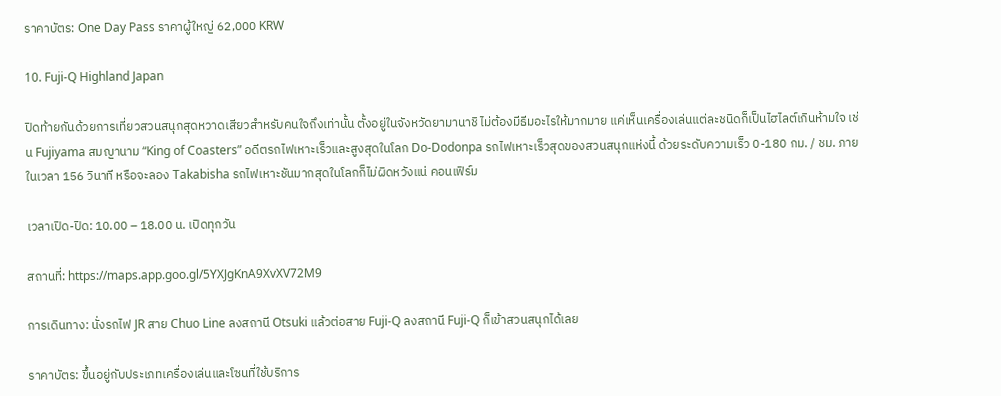ราคาบัตร: One Day Pass ราคาผู้ใหญ่ 62,000 KRW

10. Fuji-Q Highland Japan

ปิดท้ายกันด้วยการเที่ยวสวนสนุกสุดหวาดเสียวสำหรับคนใจถึงเท่านั้น ตั้งอยู่ในจังหวัดยามานาชิ ไม่ต้องมีธีมอะไรให้มากมาย แค่เห็นเครื่องเล่นแต่ละชนิดก็เป็นไฮไลต์เกินห้ามใจ เช่น Fujiyama สมญานาม “King of Coasters” อดีตรถไฟเหาะเร็วและสูงสุดในโลก Do-Dodonpa รถไฟเหาะเร็วสุดของสวนสนุกแห่งนี้ ด้วยระดับความเร็ว 0-180 กม. / ชม. ภายในเวลา 156 วินาที หรือจะลอง Takabisha รถไฟเหาะชันมากสุดในโลกก็ไม่ผิดหวังแน่ คอนเฟิร์ม

เวลาเปิด-ปิด: 10.00 – 18.00 น. เปิดทุกวัน

สถานที่: https://maps.app.goo.gl/5YXJgKnA9XvXV72M9

การเดินทาง: นั่งรถไฟ JR สาย Chuo Line ลงสถานี Otsuki แล้วต่อสาย Fuji-Q ลงสถานี Fuji-Q ก็เข้าสวนสนุกได้เลย

ราคาบัตร: ขึ้นอยู่กับประเภทเครื่องเล่นและโซนที่ใช้บริการ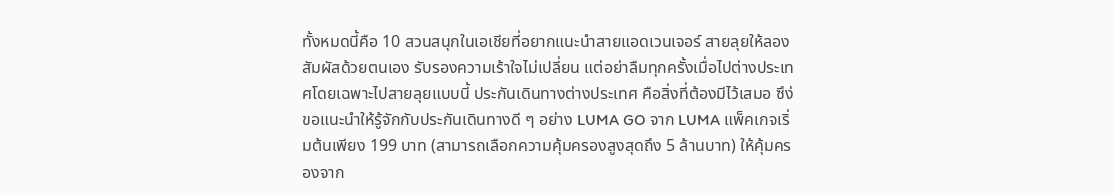ทั้งหมดนี้คือ 10 สวนสนุกในเอเชียที่อยากแนะนำสายแอดเวนเจอร์ สายลุยให้ลองสัมผัสด้วยตนเอง รับรองความเร้าใจไม่เปลี่ยน แต่อย่าลืมทุกครั้งเมื่อไปต่างประเทศโดยเฉพาะไปสายลุยแบบนี้ ประกันเดินทางต่างประเทศ คือสิ่งที่ต้องมีไว้เสมอ ซึง่ขอแนะนำให้รู้จักกับประกันเดินทางดี ๆ อย่าง LUMA GO จาก LUMA แพ็คเกจเริ่มต้นเพียง 199 บาท (สามารถเลือกความคุ้มครองสูงสุดถึง 5 ล้านบาท) ให้คุ้มครองจาก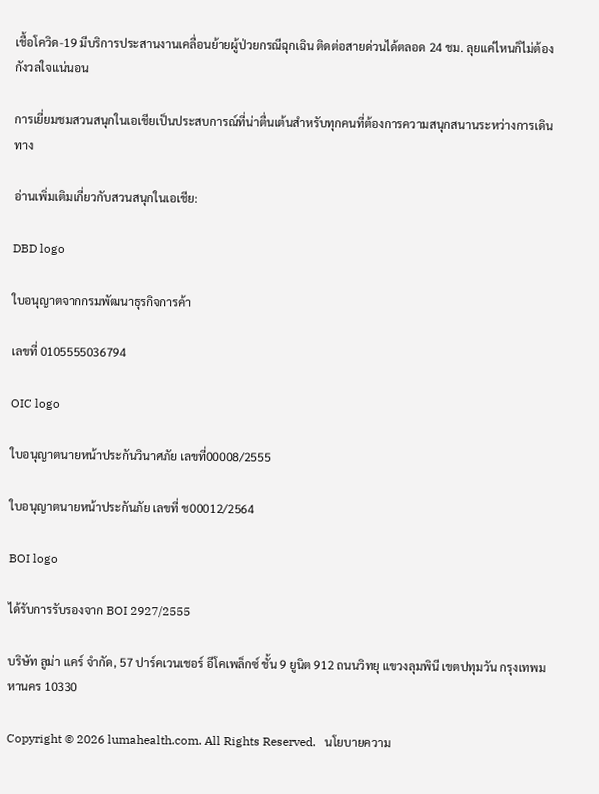เชื้อโควิด-19 มีบริการประสานงานเคลื่อนย้ายผู้ป่วยกรณีฉุกเฉิน ติดต่อสายด่วนได้ตลอด 24 ชม. ลุยแค่ไหนก็ไม่ต้องกังวลใจแน่นอน

การเยี่ยมชมสวนสนุกในเอเชียเป็นประสบการณ์ที่น่าตื่นเต้นสำหรับทุกคนที่ต้องการความสนุกสนานระหว่างการเดินทาง

อ่านเพิ่มเติมเกี่ยวกับสวนสนุกในเอเชีย:

DBD logo

ใบอนุญาตจากกรมพัฒนาธุรกิจการค้า

เลขที่ 0105555036794

OIC logo

ใบอนุญาตนายหน้าประกันวินาศภัย เลขที่00008/2555

ใบอนุญาตนายหน้าประกันภัย เลขที่ ช00012/2564

BOI logo

ได้รับการรับรองจาก BOI 2927/2555

บริษัท ลูม่า แคร์ จำกัด, 57 ปาร์คเวนเชอร์ อีโคเพล็กซ์ ชั้น 9 ยูนิต 912 ถนนวิทยุ แขวงลุมพินี เขตปทุมวัน กรุงเทพมหานคร 10330

Copyright © 2026 lumahealth.com. All Rights Reserved.   นโยบายความ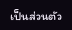เป็นส่วนตัว